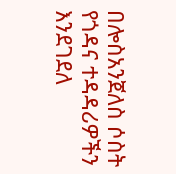በሎስአንጀለስ ሶስት የጎዳና ተዳዳሪዎችን እንደገደለ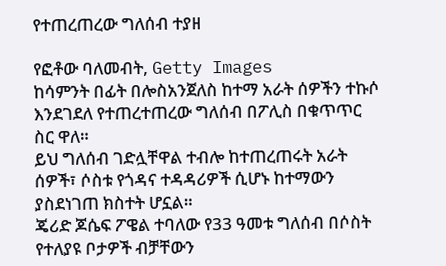የተጠረጠረው ግለሰብ ተያዘ

የፎቶው ባለመብት, Getty Images
ከሳምንት በፊት በሎስአንጀለስ ከተማ አራት ሰዎችን ተኩሶ እንደገደለ የተጠረተጠረው ግለሰብ በፖሊስ በቁጥጥር ስር ዋለ።
ይህ ግለሰብ ገድሏቸዋል ተብሎ ከተጠረጠሩት አራት ሰዎች፣ ሶስቱ የጎዳና ተዳዳሪዎች ሲሆኑ ከተማውን ያስደነገጠ ክስተት ሆኗል።
ጄሪድ ጆሴፍ ፖዌል ተባለው የ33 ዓመቱ ግለሰብ በሶስት የተለያዩ ቦታዎች ብቻቸውን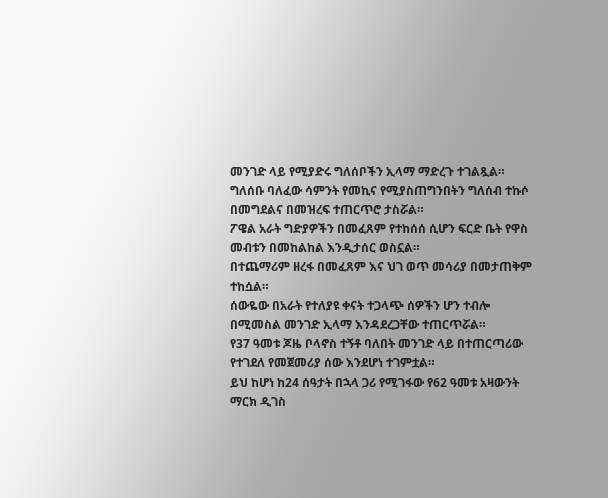መንገድ ላይ የሚያድሩ ግለሰቦችን ኢላማ ማድረጉ ተገልጿል።
ግለሰቡ ባለፈው ሳምንት የመኪና የሚያስጠግንበትን ግለሰብ ተኩሶ በመግደልና በመዝረፍ ተጠርጥሮ ታስሯል።
ፖዌል አራት ግድያዎችን በመፈጸም የተከሰሰ ሲሆን ፍርድ ቤት የዋስ መብቱን በመከልከል እንዲታሰር ወስኗል።
በተጨማሪም ዘረፋ በመፈጸም እና ህገ ወጥ መሳሪያ በመታጠቅም ተከሷል።
ሰውዬው በአራት የተለያዩ ቀናት ተጋላጭ ሰዎችን ሆን ተብሎ በሚመስል መንገድ ኢላማ እንዳደረጋቸው ተጠርጥሯል።
የ37 ዓመቱ ጆዜ ቦላኖስ ተኝቶ ባለበት መንገድ ላይ በተጠርጣሪው የተገደለ የመጀመሪያ ሰው እንደሆነ ተገምቷል።
ይህ ከሆነ ከ24 ሰዓታት በኋላ ጋሪ የሚገፋው የ62 ዓመቱ አዛውንት ማርክ ዲገስ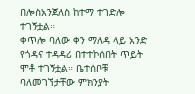በሎስአንጀለስ ከተማ ተገድሎ ተገኝቷል።
ቀጥሎ ባለው ቀን ማለዳ ላይ አንድ የጎዳና ተዳዳሪ በተተኮሰበት ጥይት ሞቶ ተገኝቷል። ቤተሰቦቹ ባለመገኘታቸው ምክንያት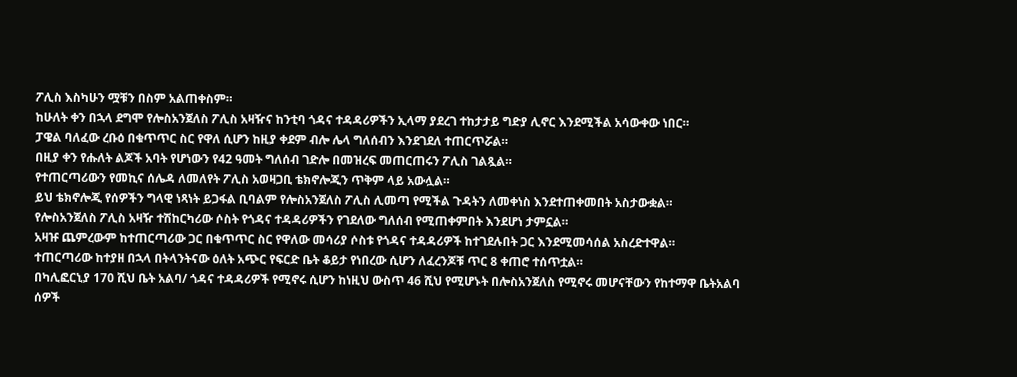ፖሊስ እስካሁን ሟቹን በስም አልጠቀስም።
ከሁለት ቀን በኋላ ደግሞ የሎስአንጀለስ ፖሊስ አዛዥና ከንቲባ ጎዳና ተዳዳሪዎችን ኢላማ ያደረገ ተከታታይ ግድያ ሊኖር እንደሚችል አሳውቀው ነበር።
ፓዌል ባለፈው ረቡዕ በቁጥጥር ስር የዋለ ሲሆን ከዚያ ቀደም ብሎ ሌላ ግለሰብን እንደገደለ ተጠርጥሯል።
በዚያ ቀን የሑለት ልጆች አባት የሆነውን የ42 ዓመት ግለሰብ ገድሎ በመዝረፍ መጠርጠሩን ፖሊስ ገልጿል።
የተጠርጣሪውን የመኪና ሰሌዳ ለመለየት ፖሊስ አወዛጋቢ ቴክኖሎጂን ጥቅም ላይ አውሏል።
ይህ ቴክኖሎጂ የሰዎችን ግላዊ ነጻነት ይጋፋል ቢባልም የሎስአንጀለስ ፖሊስ ሊመጣ የሚችል ጉዳትን ለመቀነስ እንደተጠቀመበት አስታውቋል።
የሎስአንጀለስ ፖሊስ አዛዥ ተሽከርካሪው ሶስት የጎዳና ተዳዳሪዎችን የገደለው ግለሰብ የሚጠቀምበት እንደሆነ ታምኗል።
አዛዡ ጨምረውም ከተጠርጣሪው ጋር በቁጥጥር ስር የዋለው መሳሪያ ሶስቱ የጎዳና ተዳዳሪዎች ከተገደሉበት ጋር እንደሚመሳሰል አስረድተዋል።
ተጠርጣሪው ከተያዘ በኋላ በትላንትናው ዕለት አጭር የፍርድ ቤት ቆይታ የነበረው ሲሆን ለፈረንጆቹ ጥር 8 ቀጠሮ ተሰጥቷል።
በካሊፎርኒያ 170 ሺህ ቤት አልባ/ ጎዳና ተዳዳሪዎች የሚኖሩ ሲሆን ከነዚህ ውስጥ 46 ሺህ የሚሆኑት በሎስአንጀለስ የሚኖሩ መሆናቸውን የከተማዋ ቤትአልባ ሰዎች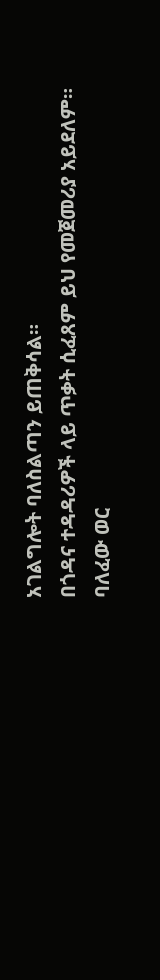አገልግሎት ባለስልጣን ይጠቅሳል።
በጎዳና ተዳዳሪዎች ላይ ጥቃት ሲፈጸም ይህ የመጀመሪያ አይደለም።
ባለፈው ወር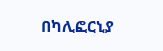በካሊፎርኒያ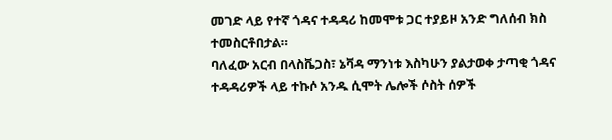መገድ ላይ የተኛ ጎዳና ተዳዳሪ ከመሞቱ ጋር ተያይዞ አንድ ግለሰብ ክስ ተመስርቶበታል።
ባለፈው አርብ በላስቬጋስ፣ ኔቫዳ ማንነቱ እስካሁን ያልታወቀ ታጣቂ ጎዳና ተዳዳሪዎች ላይ ተኩሶ አንዱ ሲሞት ሌሎች ሶስት ሰዎች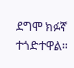ደግሞ ክፉኛ ተጎድተዋል።